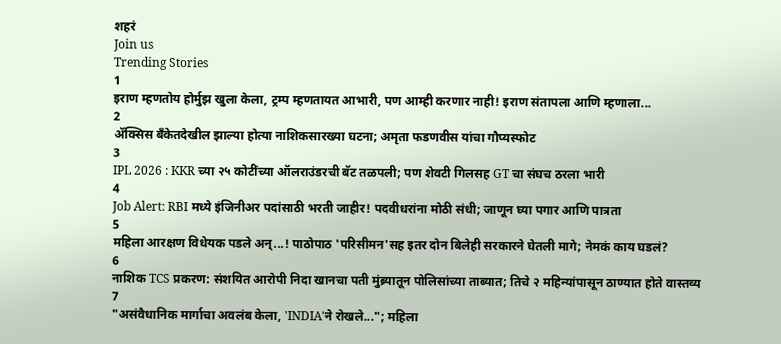शहरं
Join us
Trending Stories
1
इराण म्हणतोय होर्मुझ खुला केला, ट्रम्प म्हणतायत आभारी, पण आम्ही करणार नाही! इराण संतापला आणि म्हणाला...
2
ॲक्सिस बँकेतदेखील झाल्या होत्या नाशिकसारख्या घटना; अमृता फडणवीस यांचा गौप्यस्फोट
3
IPL 2026 : KKR च्या २५ कोटींच्या ऑलराउंडरची बॅट तळपली; पण शेवटी गिलसह GT चा संघच ठरला भारी
4
Job Alert: RBI मध्ये इंजिनीअर पदांसाठी भरती जाहीर! पदवीधरांना मोठी संधी; जाणून घ्या पगार आणि पात्रता
5
महिला आरक्षण विधेयक पडले अन्...! पाठोपाठ 'परिसीमन'सह इतर दोन बिलेही सरकारने घेतली मागे; नेमकं काय घडलं?
6
नाशिक TCS प्रकरण: संशयित आरोपी निदा खानचा पती मुंब्र्यातून पोलिसांच्या ताब्यात; तिचे २ महिन्यांपासून ठाण्यात होते वास्तव्य
7
"असंवैधानिक मार्गाचा अवलंब केला, 'INDIA'ने रोखले..."; महिला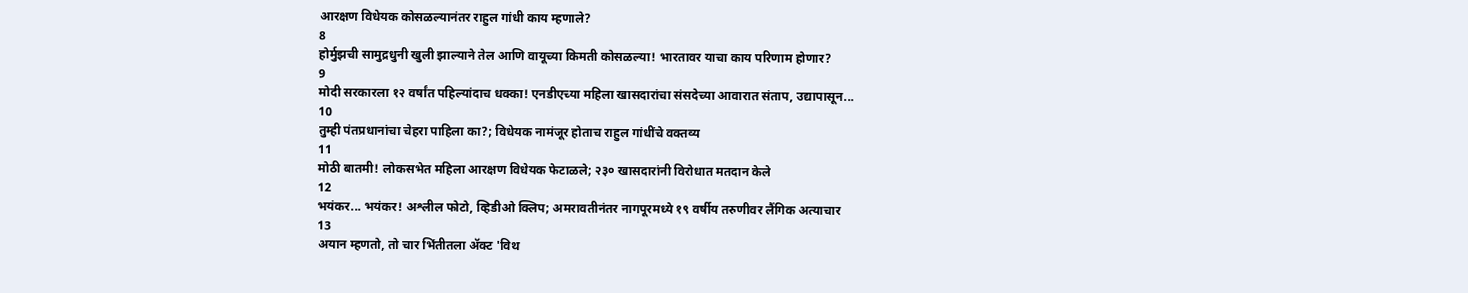आरक्षण विधेयक कोसळल्यानंतर राहुल गांधी काय म्हणाले?
8
होर्मुझची सामुद्रधुनी खुली झाल्याने तेल आणि वायूच्या किमती कोसळल्या! भारतावर याचा काय परिणाम होणार?
9
मोदी सरकारला १२ वर्षांत पहिल्यांदाच धक्का! एनडीएच्या महिला खासदारांचा संसदेच्या आवारात संताप, उद्यापासून...
10
तुम्ही पंतप्रधानांचा चेहरा पाहिला का?; विधेयक नामंजूर होताच राहुल गांधींचे वक्तव्य
11
मोठी बातमी! लोकसभेत महिला आरक्षण विधेयक फेटाळले; २३० खासदारांनी विरोधात मतदान केले
12
भयंकर... भयंकर! अश्लील फोटो, व्हिडीओ क्लिप; अमरावतीनंतर नागपूरमध्ये १९ वर्षीय तरुणीवर लैंगिक अत्याचार
13
अयान म्हणतो, तो चार भिंतीतला अ‍ॅक्ट 'विथ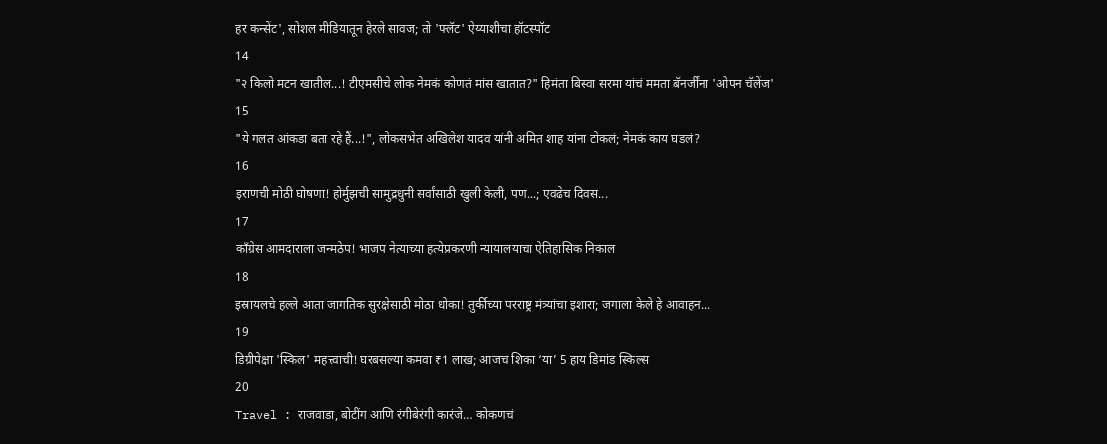हर कन्सेंट', सोशल मीडियातून हेरले सावज; तो 'फ्लॅट' ऐय्याशीचा हॉटस्पॉट
14
"२ किलो मटन खातील...! टीएमसीचे लोक नेमकं कोणतं मांस खातात?" हिमंता बिस्वा सरमा यांचं ममता बॅनर्जींना 'ओपन चॅलेंज'
15
"ये गलत आंकडा बता रहे हैं...!", लोकसभेत अखिलेश यादव यांनी अमित शाह यांना टोकलं; नेमकं काय घडलं?
16
इराणची मोठी घोषणा! होर्मुझची सामुद्रधुनी सर्वांसाठी खुली केली, पण...; एवढेच दिवस...
17
काँग्रेस आमदाराला जन्मठेप! भाजप नेत्याच्या हत्येप्रकरणी न्यायालयाचा ऐतिहासिक निकाल
18
इस्रायलचे हल्ले आता जागतिक सुरक्षेसाठी मोठा धोका! तुर्कीच्या परराष्ट्र मंत्र्यांचा इशारा; जगाला केले हे आवाहन...
19
डिग्रीपेक्षा 'स्किल' महत्त्वाची! घरबसल्या कमवा ₹1 लाख; आजच शिका ‘या’ 5 हाय डिमांड स्किल्स
20
Travel : राजवाडा, बोटींग आणि रंगीबेरंगी कारंजे… कोकणचं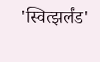'स्वित्झर्लंड'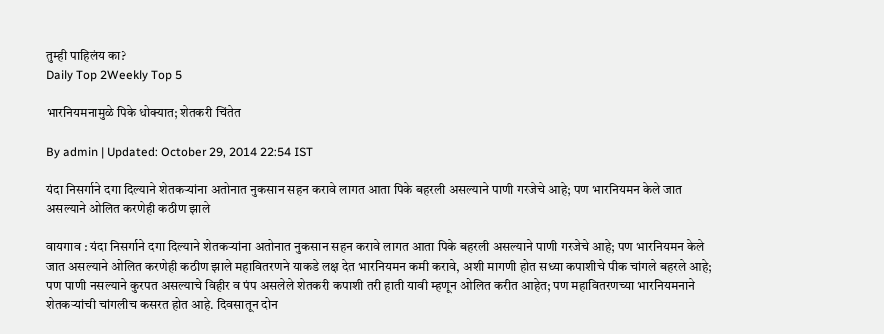तुम्ही पाहिलंय का?
Daily Top 2Weekly Top 5

भारनियमनामुळे पिके धोक्यात; शेतकरी चिंतेत

By admin | Updated: October 29, 2014 22:54 IST

यंदा निसर्गाने दगा दिल्याने शेतकऱ्यांना अतोनात नुकसान सहन करावे लागत आता पिके बहरली असल्याने पाणी गरजेचे आहे; पण भारनियमन केले जात असल्याने ओलित करणेही कठीण झाले

वायगाव : यंदा निसर्गाने दगा दिल्याने शेतकऱ्यांना अतोनात नुकसान सहन करावे लागत आता पिके बहरली असल्याने पाणी गरजेचे आहे; पण भारनियमन केले जात असल्याने ओलित करणेही कठीण झाले महावितरणने याकडे लक्ष देत भारनियमन कमी करावे, अशी मागणी होत सध्या कपाशीचे पीक चांगले बहरले आहे; पण पाणी नसल्याने कुरपत असल्याचे विहीर व पंप असलेले शेतकरी कपाशी तरी हाती यावी म्हणून ओलित करीत आहेत; पण महावितरणच्या भारनियमनाने शेतकऱ्यांची चांगलीच कसरत होत आहे. दिवसातून दोन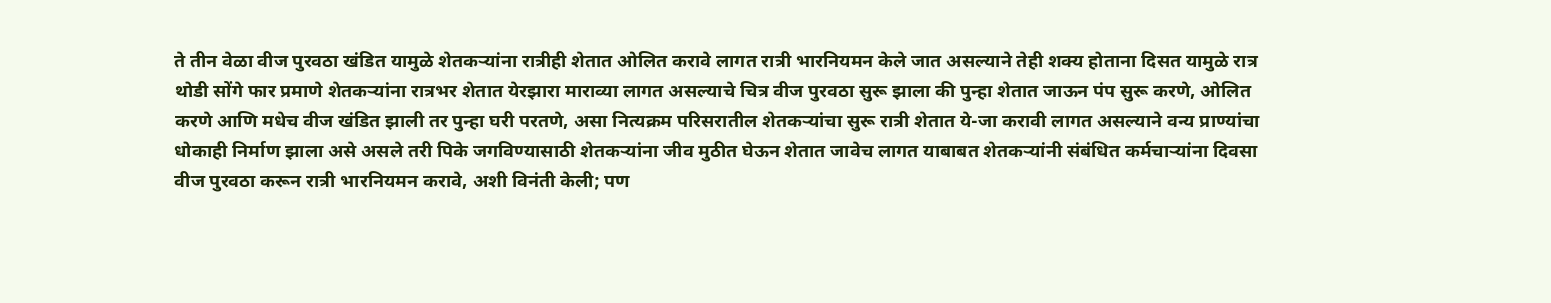ते तीन वेळा वीज पुरवठा खंडित यामुळे शेतकऱ्यांना रात्रीही शेतात ओलित करावे लागत रात्री भारनियमन केले जात असल्याने तेही शक्य होताना दिसत यामुळे रात्र थोडी सोंगे फार प्रमाणे शेतकऱ्यांना रात्रभर शेतात येरझारा माराव्या लागत असल्याचे चित्र वीज पुरवठा सुरू झाला की पुन्हा शेतात जाऊन पंप सुरू करणे, ओलित करणे आणि मधेच वीज खंडित झाली तर पुन्हा घरी परतणे, असा नित्यक्रम परिसरातील शेतकऱ्यांचा सुरू रात्री शेतात ये-जा करावी लागत असल्याने वन्य प्राण्यांचा धोकाही निर्माण झाला असे असले तरी पिके जगविण्यासाठी शेतकऱ्यांना जीव मुठीत घेऊन शेतात जावेच लागत याबाबत शेतकऱ्यांनी संबंधित कर्मचाऱ्यांना दिवसा वीज पुरवठा करून रात्री भारनियमन करावे, अशी विनंती केली; पण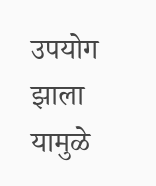उपयोग झाला यामुळे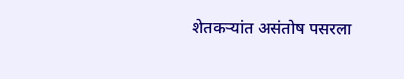शेतकऱ्यांत असंतोष पसरला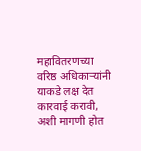महावितरणच्या वरिष्ठ अधिकाऱ्यांनी याकडे लक्ष देत कारवाई करावी, अशी मागणी होत